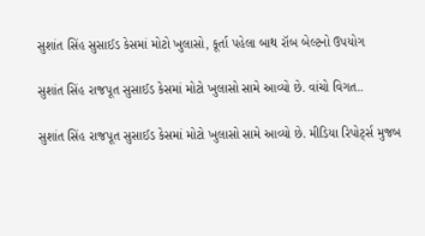સુશાંત સિંહ સુસાઈડ કેસમાં મોટો ખુલાસો, કૂર્તા પહેલા બાથ રૉબ બેલ્ટનો ઉપયોગ

સુશાંત સિંહ રાજપૂત સુસાઈડ કેસમાં મોટો ખુલાસો સામે આવ્યો છે. વાંચો વિગત..

સુશાંત સિંહ રાજપૂત સુસાઈડ કેસમાં મોટો ખુલાસો સામે આવ્યો છે. મીડિયા રિપોર્ટ્સ મુજબ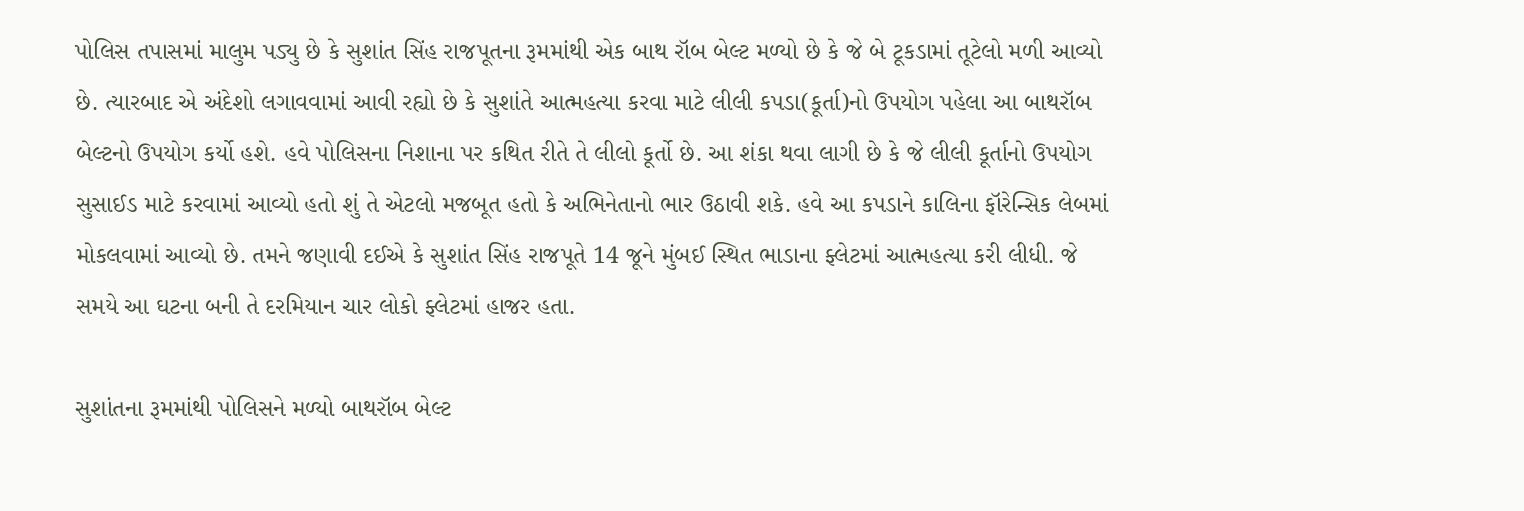પોલિસ તપાસમાં માલુમ પડ્યુ છે કે સુશાંત સિંહ રાજપૂતના રૂમમાંથી એક બાથ રૉબ બેલ્ટ મળ્યો છે કે જે બે ટૂકડામાં તૂટેલો મળી આવ્યો છે. ત્યારબાદ એ અંદેશો લગાવવામાં આવી રહ્યો છે કે સુશાંતે આત્મહત્યા કરવા માટે લીલી કપડા(કૂર્તા)નો ઉપયોગ પહેલા આ બાથરૉબ બેલ્ટનો ઉપયોગ કર્યો હશે. હવે પોલિસના નિશાના પર કથિત રીતે તે લીલો કૂર્તો છે. આ શંકા થવા લાગી છે કે જે લીલી કૂર્તાનો ઉપયોગ સુસાઈડ માટે કરવામાં આવ્યો હતો શું તે એટલો મજબૂત હતો કે અભિનેતાનો ભાર ઉઠાવી શકે. હવે આ કપડાને કાલિના ફૉરેન્સિક લેબમાં મોકલવામાં આવ્યો છે. તમને જણાવી દઈએ કે સુશાંત સિંહ રાજપૂતે 14 જૂને મુંબઈ સ્થિત ભાડાના ફ્લેટમાં આત્મહત્યા કરી લીધી. જે સમયે આ ઘટના બની તે દરમિયાન ચાર લોકો ફ્લેટમાં હાજર હતા.

સુશાંતના રૂમમાંથી પોલિસને મળ્યો બાથરૉબ બેલ્ટ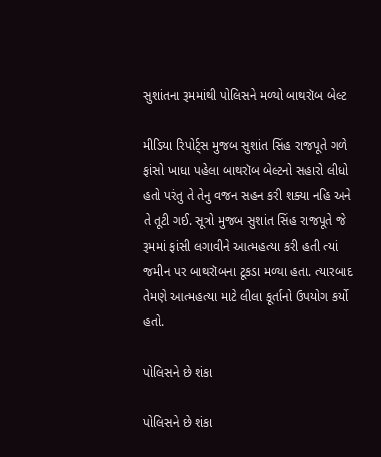સુશાંતના રૂમમાંથી પોલિસને મળ્યો બાથરૉબ બેલ્ટ

મીડિયા રિપોર્ટ્સ મુજબ સુશાંત સિંહ રાજપૂતે ગળે ફાંસો ખાધા પહેલા બાથરૉબ બેલ્ટનો સહારો લીધો હતો પરંતુ તે તેનુ વજન સહન કરી શક્યા નહિ અને તે તૂટી ગઈ. સૂત્રો મુજબ સુશાંત સિંહ રાજપૂતે જે રૂમમાં ફાંસી લગાવીને આત્મહત્યા કરી હતી ત્યાં જમીન પર બાથરૉબના ટૂકડા મળ્યા હતા. ત્યારબાદ તેમણે આત્મહત્યા માટે લીલા કૂર્તાનો ઉપયોગ કર્યો હતો.

પોલિસને છે શંકા

પોલિસને છે શંકા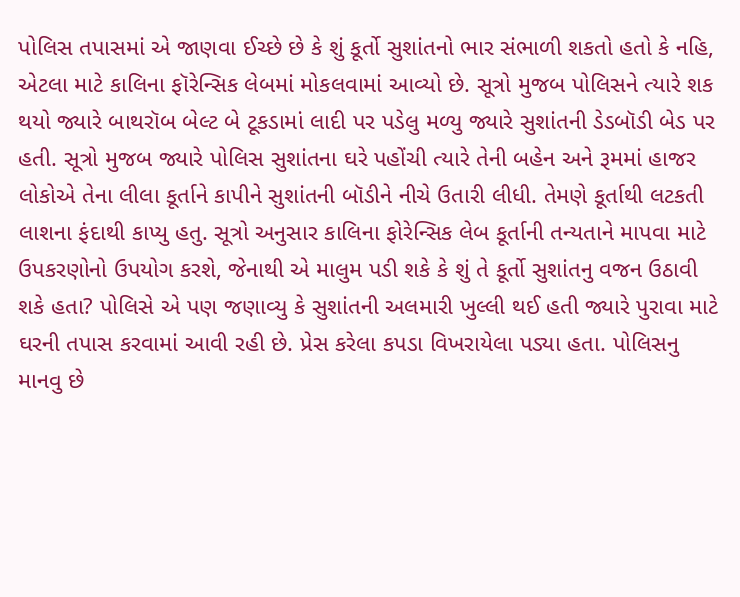પોલિસ તપાસમાં એ જાણવા ઈચ્છે છે કે શું કૂર્તો સુશાંતનો ભાર સંભાળી શકતો હતો કે નહિ, એટલા માટે કાલિના ફૉરેન્સિક લેબમાં મોકલવામાં આવ્યો છે. સૂત્રો મુજબ પોલિસને ત્યારે શક થયો જ્યારે બાથરૉબ બેલ્ટ બે ટૂકડામાં લાદી પર પડેલુ મળ્યુ જ્યારે સુશાંતની ડેડબૉડી બેડ પર હતી. સૂત્રો મુજબ જ્યારે પોલિસ સુશાંતના ઘરે પહોંચી ત્યારે તેની બહેન અને રૂમમાં હાજર લોકોએ તેના લીલા કૂર્તાને કાપીને સુશાંતની બૉડીને નીચે ઉતારી લીધી. તેમણે કૂર્તાથી લટકતી લાશના ફંદાથી કાપ્યુ હતુ. સૂત્રો અનુસાર કાલિના ફોરેન્સિક લેબ કૂર્તાની તન્યતાને માપવા માટે ઉપકરણોનો ઉપયોગ કરશે, જેનાથી એ માલુમ પડી શકે કે શું તે કૂર્તો સુશાંતનુ વજન ઉઠાવી શકે હતા? પોલિસે એ પણ જણાવ્યુ કે સુશાંતની અલમારી ખુલ્લી થઈ હતી જ્યારે પુરાવા માટે ઘરની તપાસ કરવામાં આવી રહી છે. પ્રેસ કરેલા કપડા વિખરાયેલા પડ્યા હતા. પોલિસનુ માનવુ છે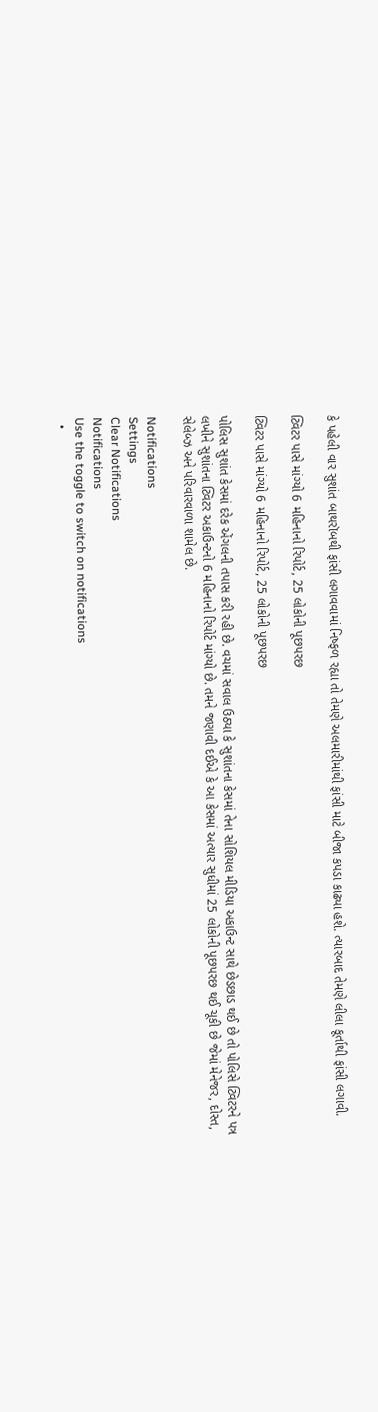કે પહેલી વાર સુશાંત બાથરૉબથી ફાંસી લગાવવામાં નિષ્ફળ રહ્યા તો તેમણે અલમારીમાંથી ફાંસી માટે બીજા કપડા કાઢ્યા હશે. ત્યારબાદ તેમણે લીલા કૂર્તાથી ફાંસી લગાવી.

ટ્વિટર પાસે માંગ્યો 6 મહિનાનો રિપોર્ટ, 25 લોકોની પૂછપરછ

ટ્વિટર પાસે માંગ્યો 6 મહિનાનો રિપોર્ટ, 25 લોકોની પૂછપરછ

પોલિસ સુશાંત કેસમાં દરેક એંગલની તપાસ કરી રહી છે. વચમાં સવાલ ઉઠ્યા કે સુશાંતના કેસમાં તેના સોશિયલ મીડિયા અકાઉન્ટ સાથે છેડછાડ થઈ છે તો પોલિસે ટ્વિટરને પત્ર લખીને સુશાંતના ટ્વિટર અકાઉન્ટનો 6 મહિનાનો રિપોર્ટ માંગ્યો છે. તમને જણાવી દઈએ કે આ કેસમાં અત્યાર સુધીમાં 25 લોકોની પૂછપરછ થઈ ચૂકી છે જેમાં મેનેજર, દોસ્ત, સેલેબ્ઝ અને પરિવારવાળા શામેલ છે.

Notifications
Settings
Clear Notifications
Notifications
Use the toggle to switch on notifications
  •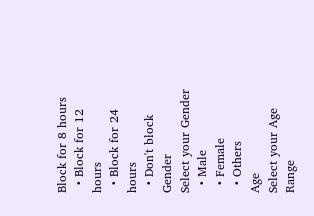Block for 8 hours
  • Block for 12 hours
  • Block for 24 hours
  • Don't block
Gender
Select your Gender
  • Male
  • Female
  • Others
Age
Select your Age Range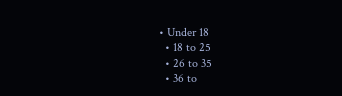• Under 18
  • 18 to 25
  • 26 to 35
  • 36 to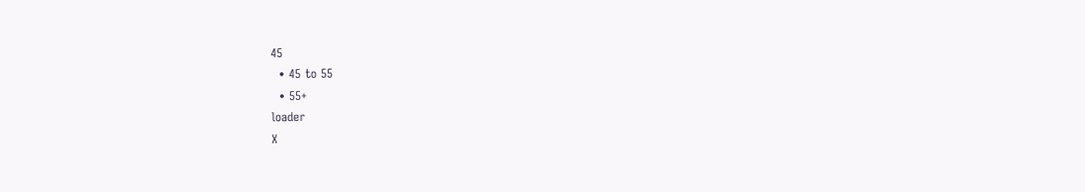45
  • 45 to 55
  • 55+
loader
X